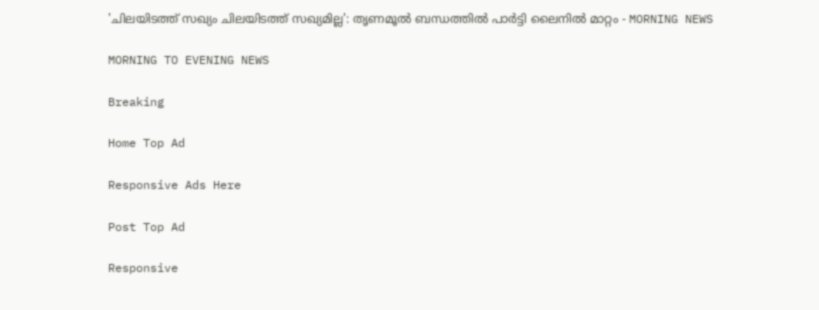'ചിലയിടത്ത് സഖ്യം ചിലയിടത്ത് സഖ്യമില്ല': തൃണമൂല്‍ ബന്ധത്തില്‍ പാര്‍ട്ടി ലൈനില്‍ മാറ്റം - MORNING NEWS

MORNING TO EVENING NEWS

Breaking

Home Top Ad

Responsive Ads Here

Post Top Ad

Responsive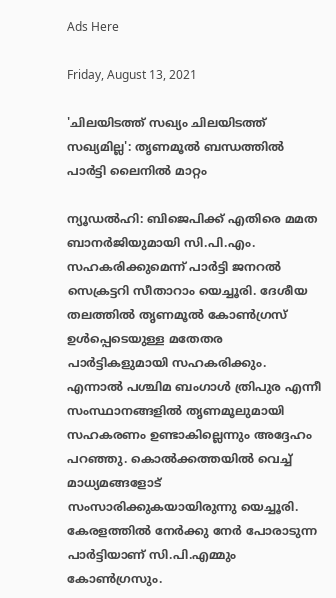Ads Here

Friday, August 13, 2021

'ചിലയിടത്ത് സഖ്യം ചിലയിടത്ത് സഖ്യമില്ല': തൃണമൂല്‍ ബന്ധത്തില്‍ പാര്‍ട്ടി ലൈനില്‍ മാറ്റം

ന്യൂഡൽഹി: ബിജെപിക്ക് എതിരെ മമത ബാനർജിയുമായി സി.പി.എം. സഹകരിക്കുമെന്ന് പാർട്ടി ജനറൽ സെക്രട്ടറി സീതാറാം യെച്ചൂരി. ദേശീയ തലത്തിൽ തൃണമൂൽ കോൺഗ്രസ് ഉൾപ്പെടെയുള്ള മതേതര പാർട്ടികളുമായി സഹകരിക്കും. എന്നാൽ പശ്ചിമ ബംഗാൾ ത്രിപുര എന്നീ സംസ്ഥാനങ്ങളിൽ തൃണമൂലുമായി സഹകരണം ഉണ്ടാകില്ലെന്നും അദ്ദേഹം പറഞ്ഞു. കൊൽക്കത്തയിൽ വെച്ച് മാധ്യമങ്ങളോട് സംസാരിക്കുകയായിരുന്നു യെച്ചൂരി. കേരളത്തിൽ നേർക്കു നേർ പോരാടുന്ന പാർട്ടിയാണ് സി.പി.എമ്മും കോൺഗ്രസും.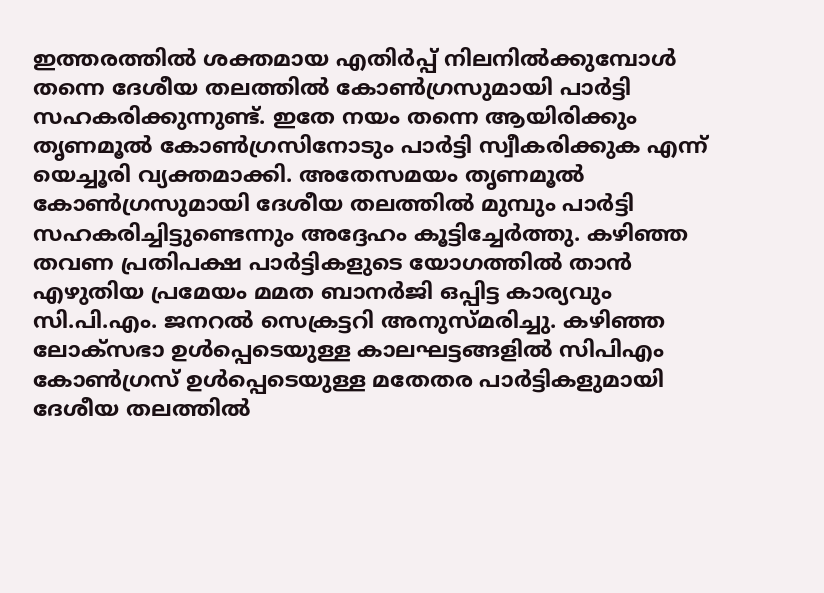ഇത്തരത്തിൽ ശക്തമായ എതിർപ്പ് നിലനിൽക്കുമ്പോൾ തന്നെ ദേശീയ തലത്തിൽ കോൺഗ്രസുമായി പാർട്ടി സഹകരിക്കുന്നുണ്ട്. ഇതേ നയം തന്നെ ആയിരിക്കും തൃണമൂൽ കോൺഗ്രസിനോടും പാർട്ടി സ്വീകരിക്കുക എന്ന് യെച്ചൂരി വ്യക്തമാക്കി. അതേസമയം തൃണമൂൽ കോൺഗ്രസുമായി ദേശീയ തലത്തിൽ മുമ്പും പാർട്ടി സഹകരിച്ചിട്ടുണ്ടെന്നും അദ്ദേഹം കൂട്ടിച്ചേർത്തു. കഴിഞ്ഞ തവണ പ്രതിപക്ഷ പാർട്ടികളുടെ യോഗത്തിൽ താൻ എഴുതിയ പ്രമേയം മമത ബാനർജി ഒപ്പിട്ട കാര്യവും സി.പി.എം. ജനറൽ സെക്രട്ടറി അനുസ്മരിച്ചു. കഴിഞ്ഞ ലോക്സഭാ ഉൾപ്പെടെയുള്ള കാലഘട്ടങ്ങളിൽ സിപിഎം കോൺഗ്രസ് ഉൾപ്പെടെയുള്ള മതേതര പാർട്ടികളുമായി ദേശീയ തലത്തിൽ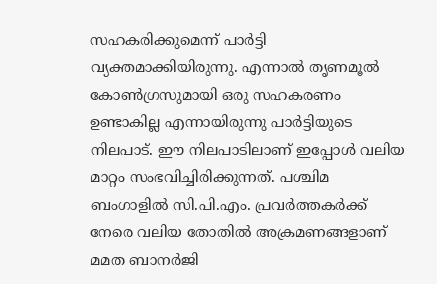സഹകരിക്കുമെന്ന് പാർട്ടി വ്യക്തമാക്കിയിരുന്നു. എന്നാൽ തൃണമൂൽ കോൺഗ്രസുമായി ഒരു സഹകരണം ഉണ്ടാകില്ല എന്നായിരുന്നു പാർട്ടിയുടെ നിലപാട്. ഈ നിലപാടിലാണ് ഇപ്പോൾ വലിയ മാറ്റം സംഭവിച്ചിരിക്കുന്നത്. പശ്ചിമ ബംഗാളിൽ സി.പി.എം. പ്രവർത്തകർക്ക് നേരെ വലിയ തോതിൽ അക്രമണങ്ങളാണ് മമത ബാനർജി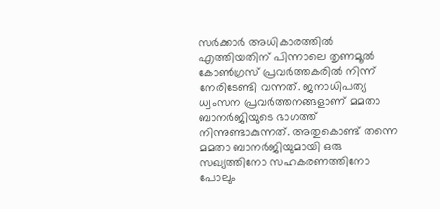സർക്കാർ അധികാരത്തിൽ എത്തിയതിന് പിന്നാലെ തൃണമൂൽ കോൺഗ്രസ് പ്രവർത്തകരിൽ നിന്ന് നേരിടേണ്ടി വന്നത്. ജനാധിപത്യ ധ്വംസന പ്രവർത്തനങ്ങളാണ് മമതാ ബാനർജിയുടെ ഭാഗത്ത് നിന്നുണ്ടാകുന്നത്. അതുകൊണ്ട് തന്നെ മമതാ ബാനർജിയുമായി ഒരു സഖ്യത്തിനോ സഹകരണത്തിനോ പോലും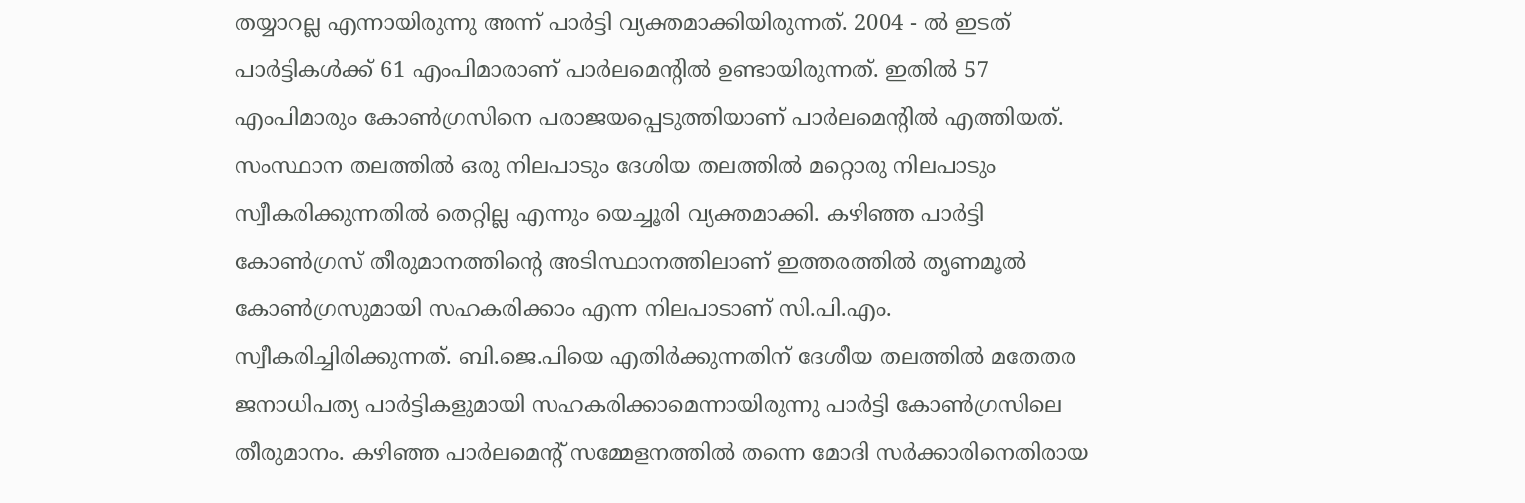തയ്യാറല്ല എന്നായിരുന്നു അന്ന് പാർട്ടി വ്യക്തമാക്കിയിരുന്നത്. 2004 - ൽ ഇടത് പാർട്ടികൾക്ക് 61 എംപിമാരാണ് പാർലമെന്റിൽ ഉണ്ടായിരുന്നത്. ഇതിൽ 57 എംപിമാരും കോൺഗ്രസിനെ പരാജയപ്പെടുത്തിയാണ് പാർലമെന്റിൽ എത്തിയത്. സംസ്ഥാന തലത്തിൽ ഒരു നിലപാടും ദേശിയ തലത്തിൽ മറ്റൊരു നിലപാടും സ്വീകരിക്കുന്നതിൽ തെറ്റില്ല എന്നും യെച്ചൂരി വ്യക്തമാക്കി. കഴിഞ്ഞ പാർട്ടി കോൺഗ്രസ് തീരുമാനത്തിന്റെ അടിസ്ഥാനത്തിലാണ് ഇത്തരത്തിൽ തൃണമൂൽ കോൺഗ്രസുമായി സഹകരിക്കാം എന്ന നിലപാടാണ് സി.പി.എം. സ്വീകരിച്ചിരിക്കുന്നത്. ബി.ജെ.പിയെ എതിർക്കുന്നതിന് ദേശീയ തലത്തിൽ മതേതര ജനാധിപത്യ പാർട്ടികളുമായി സഹകരിക്കാമെന്നായിരുന്നു പാർട്ടി കോൺഗ്രസിലെ തീരുമാനം. കഴിഞ്ഞ പാർലമെന്റ് സമ്മേളനത്തിൽ തന്നെ മോദി സർക്കാരിനെതിരായ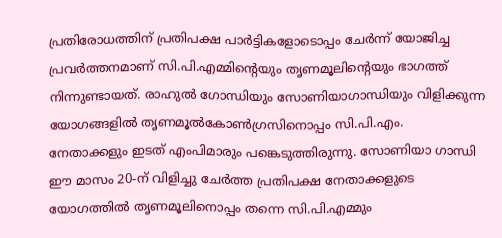പ്രതിരോധത്തിന് പ്രതിപക്ഷ പാർട്ടികളോടൊപ്പം ചേർന്ന് യോജിച്ച പ്രവർത്തനമാണ് സി.പി.എമ്മിന്റെയും തൃണമൂലിന്റെയും ഭാഗത്ത് നിന്നുണ്ടായത്. രാഹുൽ ഗോന്ധിയും സോണിയാഗാന്ധിയും വിളിക്കുന്ന യോഗങ്ങളിൽ തൃണമൂൽകോൺഗ്രസിനൊപ്പം സി.പി.എം. നേതാക്കളും ഇടത് എംപിമാരും പങ്കെടുത്തിരുന്നു. സോണിയാ ഗാന്ധി ഈ മാസം 20-ന് വിളിച്ചു ചേർത്ത പ്രതിപക്ഷ നേതാക്കളുടെ യോഗത്തിൽ തൃണമൂലിനൊപ്പം തന്നെ സി.പി.എമ്മും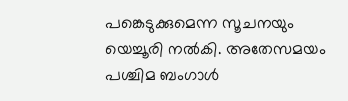പങ്കെടുക്കുമെന്ന സൂചനയും യെച്ചൂരി നൽകി. അതേസമയം പശ്ചിമ ബംഗാൾ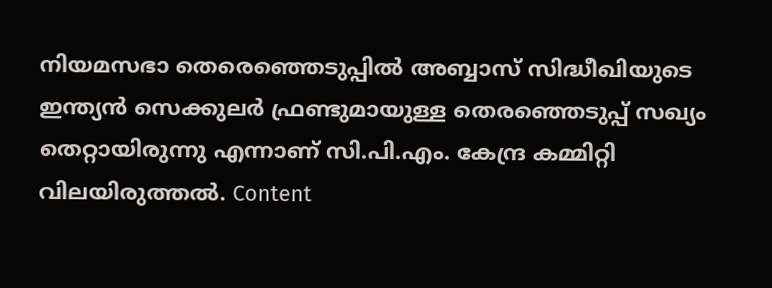നിയമസഭാ തെരെഞ്ഞെടുപ്പിൽ അബ്ബാസ് സിദ്ധീഖിയുടെ ഇന്ത്യൻ സെക്കുലർ ഫ്രണ്ടുമായുള്ള തെരഞ്ഞെടുപ്പ് സഖ്യം തെറ്റായിരുന്നു എന്നാണ് സി.പി.എം. കേന്ദ്ര കമ്മിറ്റി വിലയിരുത്തൽ. Content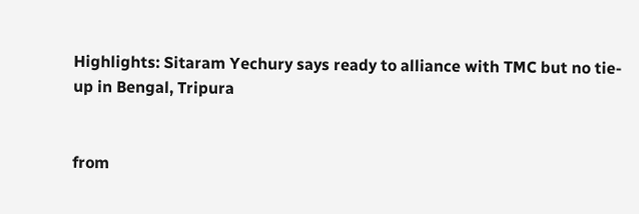Highlights: Sitaram Yechury says ready to alliance with TMC but no tie-up in Bengal, Tripura


from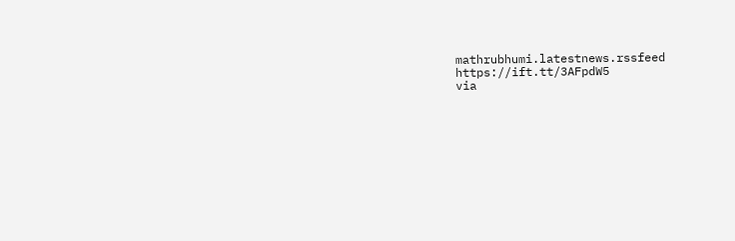mathrubhumi.latestnews.rssfeed https://ift.tt/3AFpdW5
via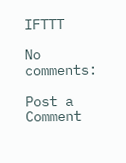IFTTT

No comments:

Post a Comment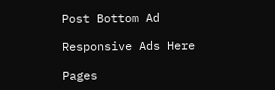Post Bottom Ad

Responsive Ads Here

Pages